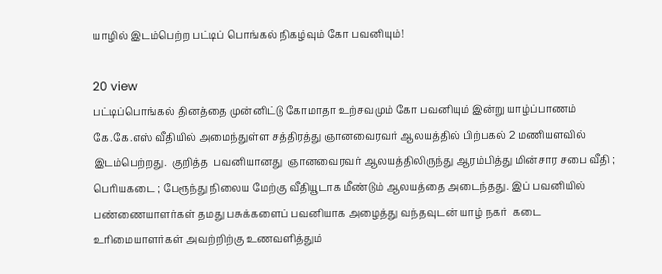யாழில் இடம்பெற்ற பட்டிப் பொங்கல் நிகழ்வும் கோ பவனியும்!

20 view
பட்டிப்பொங்கல் தினத்தை முன்னிட்டு கோமாதா உற்சவமும் கோ பவனியும் இன்று யாழ்ப்பாணம் கே.கே.எஸ் வீதியில் அமைந்துள்ள சத்திரத்து ஞானவைரவர் ஆலயத்தில் பிற்பகல் 2 மணியளவில் இடம்பெற்றது.  குறித்த  பவனியானது  ஞானவைரவர் ஆலயத்திலிருந்து ஆரம்பித்து மின்சார சபை வீதி ; பெரியகடை ; பேரூந்து நிலைய மேற்கு வீதியூடாக மீண்டும் ஆலயத்தை அடைந்தது. இப் பவனியில் பண்ணையாளர்கள் தமது பசுக்களைப் பவனியாக அழைத்து வந்தவுடன் யாழ் நகர்  கடை  உரிமையாளர்கள் அவற்றிற்கு உணவளித்தும்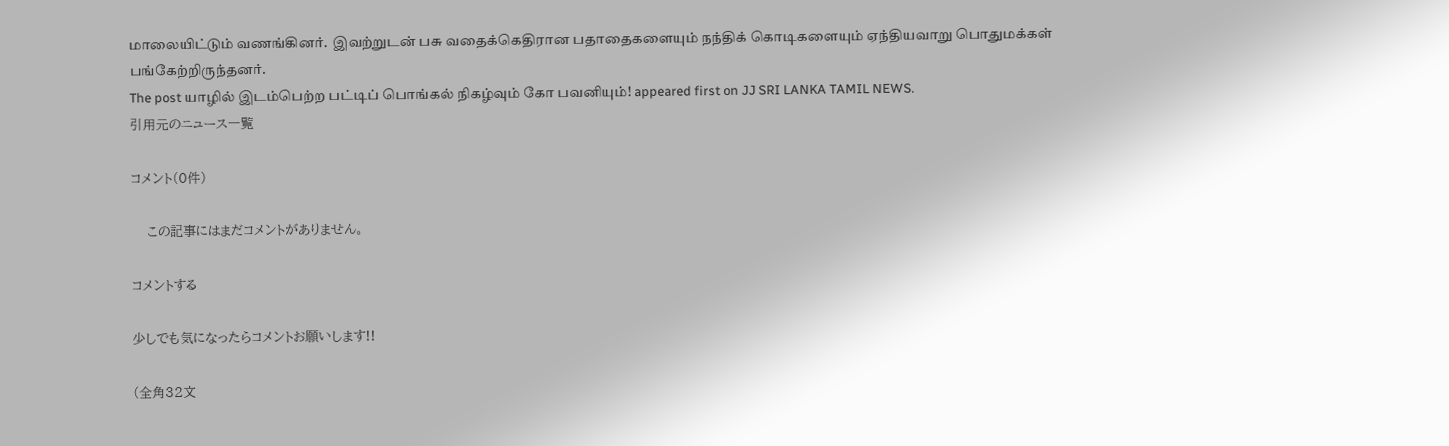மாலையிட்டும் வணங்கினர்.  இவற்றுடன் பசு வதைக்கெதிரான பதாதைகளையும் நந்திக் கொடிகளையும் ஏந்தியவாறு பொதுமக்கள் பங்கேற்றிருந்தனர்.
The post யாழில் இடம்பெற்ற பட்டிப் பொங்கல் நிகழ்வும் கோ பவனியும்! appeared first on JJ SRI LANKA TAMIL NEWS.
引用元のニュース一覧

コメント(0件)

    この記事にはまだコメントがありません。

コメントする

少しでも気になったらコメントお願いします!!

(全角32文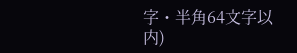字・半角64文字以内)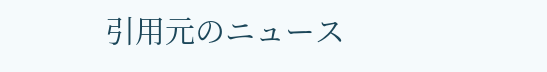引用元のニュース